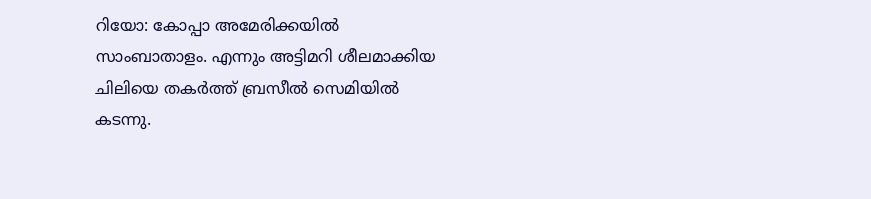റിയോ: കോപ്പാ അമേരിക്കയിൽ സാംബാതാളം. എന്നും അട്ടിമറി ശീലമാക്കിയ ചിലിയെ തകർത്ത് ബ്രസീൽ സെമിയിൽ കടന്നു.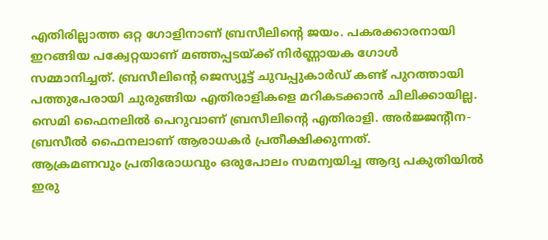എതിരില്ലാത്ത ഒറ്റ ഗോളിനാണ് ബ്രസീലിന്റെ ജയം. പകരക്കാരനായി ഇറങ്ങിയ പക്വേറ്റയാണ് മഞ്ഞപ്പടയ്ക്ക് നിർണ്ണായക ഗോൾ സമ്മാനിച്ചത്. ബ്രസീലിന്റെ ജെസ്യൂട്ട് ചുവപ്പുകാർഡ് കണ്ട് പുറത്തായി പത്തുപേരായി ചുരുങ്ങിയ എതിരാളികളെ മറികടക്കാൻ ചിലിക്കായില്ല. സെമി ഫൈനലിൽ പെറുവാണ് ബ്രസീലിന്റെ എതിരാളി. അർജ്ജന്റീന-ബ്രസീൽ ഫൈനലാണ് ആരാധകർ പ്രതീക്ഷിക്കുന്നത്.
ആക്രമണവും പ്രതിരോധവും ഒരുപോലം സമന്വയിച്ച ആദ്യ പകുതിയിൽ ഇരു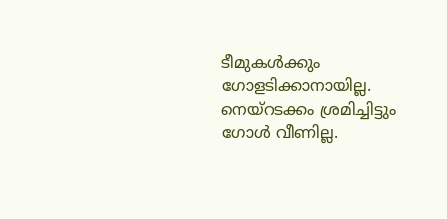ടീമുകൾക്കും ഗോളടിക്കാനായില്ല. നെയ്റടക്കം ശ്രമിച്ചിട്ടും ഗോൾ വീണില്ല.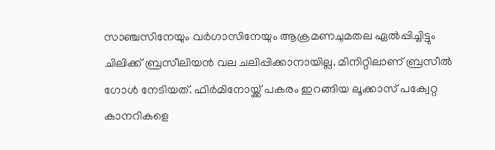സാഞ്ചസിനേയും വർഗാസിനേയും ആക്രമണചുമതല ഏൽപ്പിച്ചിട്ടും ചിലിക്ക് ബ്രസീലിയൻ വല ചലിപ്പിക്കാനായില്ല. മിനിറ്റിലാണ് ബ്രസീൽ ഗോൾ നേടിയത്. ഫിർമിനോയ്ക്ക് പകരം ഇറങ്ങിയ ലൂക്കാസ് പക്വേറ്റ കാനറികളെ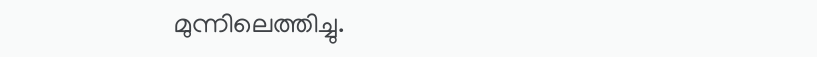മുന്നിലെത്തിച്ചു.